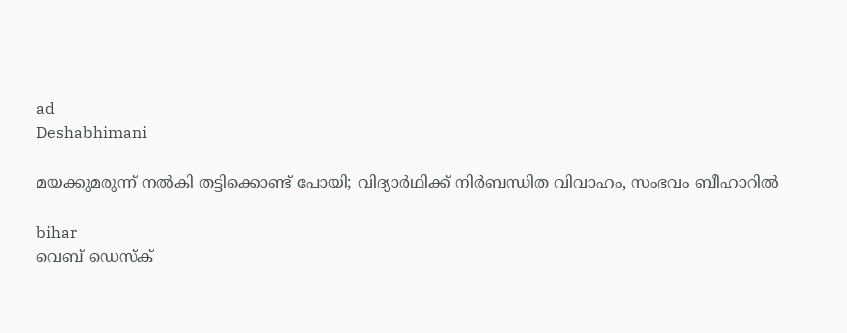ad
Deshabhimani

മയക്കുമരുന്ന് നൽകി തട്ടിക്കൊണ്ട് പോയി; വിദ്യാർഥിക്ക് നിർബന്ധിത വിവാഹം, സംഭവം ബീഹാറിൽ

bihar
വെബ് ഡെസ്ക്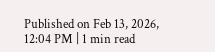Published on Feb 13, 2026, 12:04 PM | 1 min read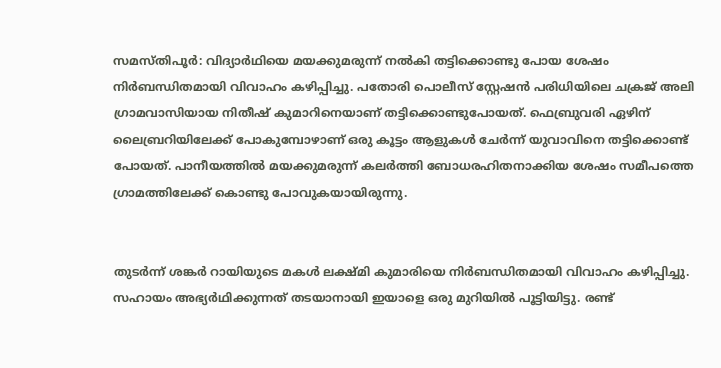സമസ്തിപൂർ: വിദ്യാർഥിയെ മയക്കുമരുന്ന് നൽകി തട്ടിക്കൊണ്ടു പോയ ശേഷം നിർബന്ധിതമായി വിവാഹം കഴിപ്പിച്ചു. പതോരി പൊലീസ് സ്റ്റേഷൻ പരിധിയിലെ ചക്രജ് അലി ഗ്രാമവാസിയായ നിതീഷ് കുമാറിനെയാണ് തട്ടിക്കൊണ്ടുപോയത്. ഫെബ്രുവരി ഏഴിന് ലൈബ്രറിയിലേക്ക് പോകുമ്പോഴാണ് ഒരു കൂട്ടം ആളുകൾ ചേർന്ന് യുവാവിനെ തട്ടിക്കൊണ്ട് പോയത്. പാനീയത്തിൽ മയക്കുമരുന്ന് കലർത്തി ബോധരഹിതനാക്കിയ ശേഷം സമീപത്തെ ഗ്രാമത്തിലേക്ക് കൊണ്ടു പോവുകയായിരുന്നു.


തുടർന്ന് ശങ്കർ റായിയുടെ മകൾ ലക്ഷ്മി കുമാരിയെ നിർബന്ധിതമായി വിവാഹം കഴിപ്പിച്ചു. സഹായം അഭ്യർഥിക്കുന്നത് തടയാനായി ഇയാളെ ഒരു മുറിയിൽ പൂട്ടിയിട്ടു. രണ്ട്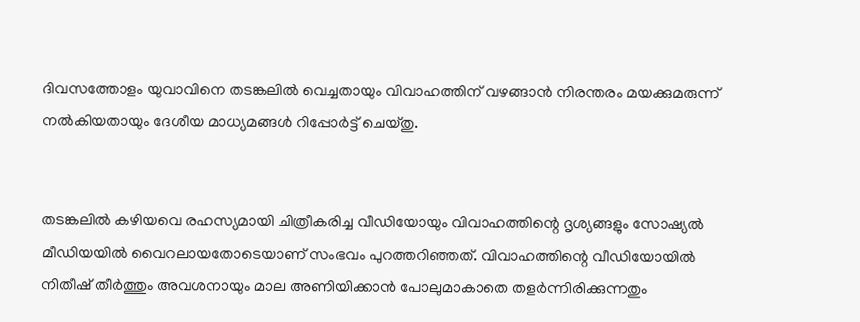ദിവസത്തോളം യുവാവിനെ തടങ്കലിൽ വെച്ചതായും വിവാഹത്തിന് വഴങ്ങാൻ നിരന്തരം മയക്കുമരുന്ന് നൽകിയതായും ദേശീയ മാധ്യമങ്ങൾ റിപ്പോർട്ട് ചെയ്തു.


തടങ്കലിൽ കഴിയവെ രഹസ്യമായി ചിത്രീകരിച്ച വീഡിയോയും വിവാഹത്തിന്റെ ദൃശ്യങ്ങളും സോഷ്യൽ മീഡിയയിൽ വൈറലായതോടെയാണ് സംഭവം പുറത്തറിഞ്ഞത്. വിവാഹത്തിന്റെ വീഡിയോയിൽ നിതീഷ് തീർത്തും അവശനായും മാല അണിയിക്കാൻ പോലുമാകാതെ തളർന്നിരിക്കുന്നതും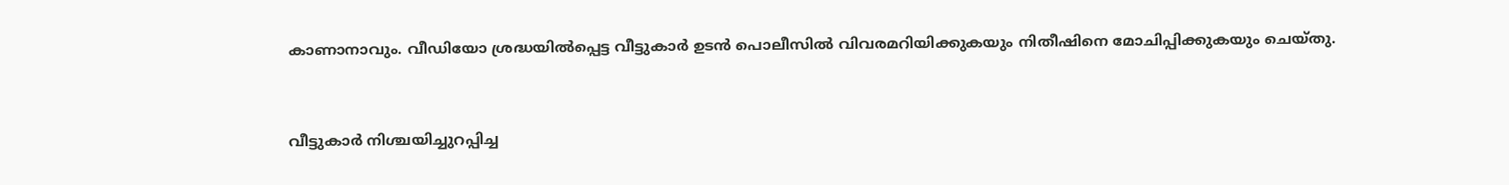കാണാനാവും. വീഡിയോ ശ്രദ്ധയില്‍പ്പെട്ട വീട്ടുകാർ ഉടൻ പൊലീസിൽ വിവരമറിയിക്കുകയും നിതീഷിനെ മോചിപ്പിക്കുകയും ചെയ്തു.


വീട്ടുകാർ നിശ്ചയിച്ചുറപ്പിച്ച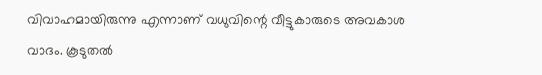വിവാഹമായിരുന്നു എന്നാണ് വധുവിന്റെ വീട്ടുകാരുടെ അവകാശ വാദം. കൂടുതൽ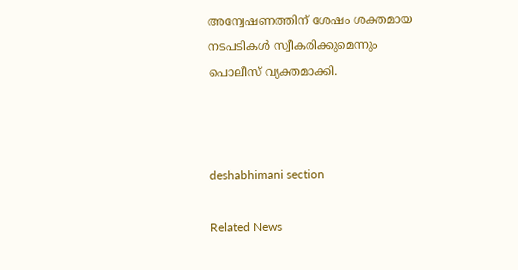അന്വേഷണത്തിന് ശേഷം ശക്തമായ നടപടികൾ സ്വീകരിക്കുമെന്നും പൊലീസ് വ്യക്തമാക്കി.



deshabhimani section

Related News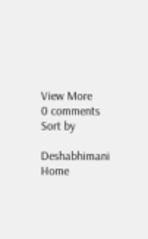View More
0 comments
Sort by

Deshabhimani
Home